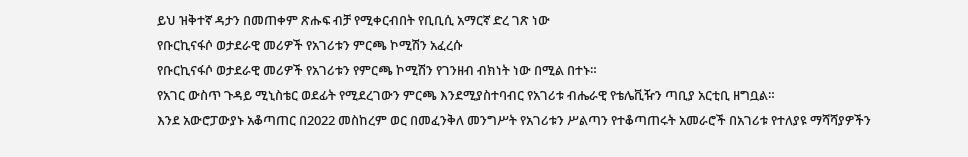ይህ ዝቅተኛ ዳታን በመጠቀም ጽሑፍ ብቻ የሚቀርብበት የቢቢሲ አማርኛ ድረ ገጽ ነው
የቡርኪናፋሶ ወታደራዊ መሪዎች የአገሪቱን ምርጫ ኮሚሽን አፈረሱ
የቡርኪናፋሶ ወታደራዊ መሪዎች የአገሪቱን የምርጫ ኮሚሽን የገንዘብ ብክነት ነው በሚል በተኑ።
የአገር ውስጥ ጉዳይ ሚኒስቴር ወደፊት የሚደረገውን ምርጫ እንደሚያስተባብር የአገሪቱ ብሔራዊ የቴሌቪዥን ጣቢያ አርቲቢ ዘግቧል።
እንደ አውሮፓውያኑ አቆጣጠር በ2022 መስከረም ወር በመፈንቅለ መንግሥት የአገሪቱን ሥልጣን የተቆጣጠሩት አመራሮች በአገሪቱ የተለያዩ ማሻሻያዎችን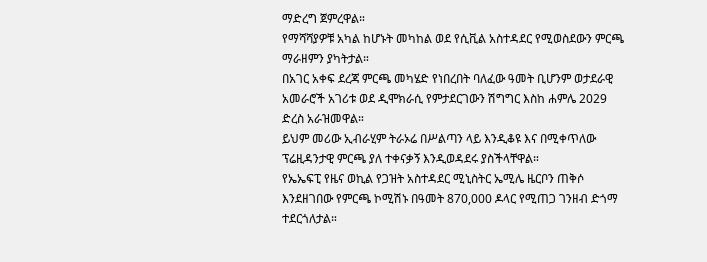ማድረግ ጀምረዋል።
የማሻሻያዎቹ አካል ከሆኑት መካከል ወደ የሲቪል አስተዳደር የሚወስደውን ምርጫ ማራዘምን ያካትታል።
በአገር አቀፍ ደረጃ ምርጫ መካሄድ የነበረበት ባለፈው ዓመት ቢሆንም ወታደራዊ አመራሮች አገሪቱ ወደ ዲሞክራሲ የምታደርገውን ሽግግር እስከ ሐምሌ 2029 ድረስ አራዝመዋል።
ይህም መሪው ኢብራሂም ትራኦሬ በሥልጣን ላይ እንዲቆዩ እና በሚቀጥለው ፕሬዚዳንታዊ ምርጫ ያለ ተቀናቃኝ እንዲወዳደሩ ያስችላቸዋል።
የኤኤፍፒ የዜና ወኪል የጋዝት አስተዳደር ሚኒስትር ኤሚሌ ዜርቦን ጠቅሶ እንደዘገበው የምርጫ ኮሚሽኑ በዓመት 870,000 ዶላር የሚጠጋ ገንዘብ ድጎማ ተደርጎለታል።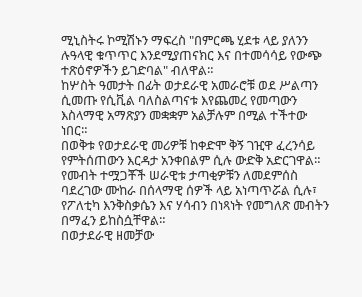ሚኒስትሩ ኮሚሽኑን ማፍረስ "በምርጫ ሂደቱ ላይ ያለንን ሉዓላዊ ቁጥጥር እንደሚያጠናክር እና በተመሳሳይ የውጭ ተጽዕኖዎችን ይገድባል" ብለዋል።
ከሦስት ዓመታት በፊት ወታደራዊ አመራሮቹ ወደ ሥልጣን ሲመጡ የሲቪል ባለስልጣናቱ እየጨመረ የመጣውን እስላማዊ አማጽያን መቋቋም አልቻሉም በሚል ተችተው ነበር።
በወቅቱ የወታደራዊ መሪዎቹ ከቀድሞ ቅኝ ገዢዋ ፈረንሳይ የምትሰጠውን እርዳታ አንቀበልም ሲሉ ውድቅ አድርገዋል።
የመብት ተሟጋቾች ሠራዊቱ ታጣቂዎቹን ለመደምሰስ ባደረገው ሙከራ በሰላማዊ ሰዎች ላይ አነጣጥሯል ሲሉ፣ የፖለቲካ እንቅስቃሴን እና ሃሳብን በነጻነት የመግለጽ መብትን በማፈን ይከስሷቸዋል።
በወታደራዊ ዘመቻው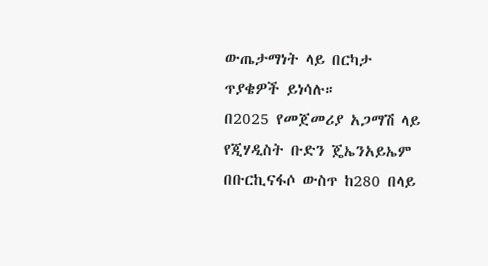ውጤታማነት ላይ በርካታ ጥያቄዎች ይነሳሉ።
በ2025 የመጀመሪያ አጋማሽ ላይ የጂሃዲስት ቡድን ጄኤንአይኤም በቡርኪናፋሶ ውስጥ ከ280 በላይ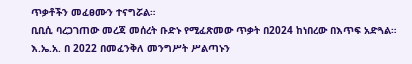ጥቃቶችን መፈፀሙን ተናግሯል።
ቢቢሲ ባረጋገጠው መረጃ መሰረት ቡድኑ የሚፈጽመው ጥቃት በ2024 ከነበረው በእጥፍ አድጓል።
እ.ኤ.አ. በ 2022 በመፈንቅለ መንግሥት ሥልጣኑን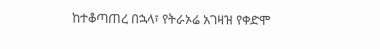ከተቆጣጠረ በኋላ፣ የትራኦሬ አገዛዝ የቀድሞ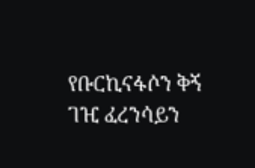የቡርኪናፋሶን ቅኝ ገዢ ፈረንሳይን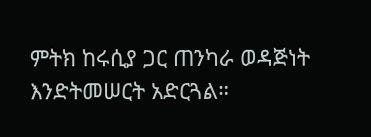ምትክ ከሩሲያ ጋር ጠንካራ ወዳጅነት እንድትመሠርት አድርጓል።